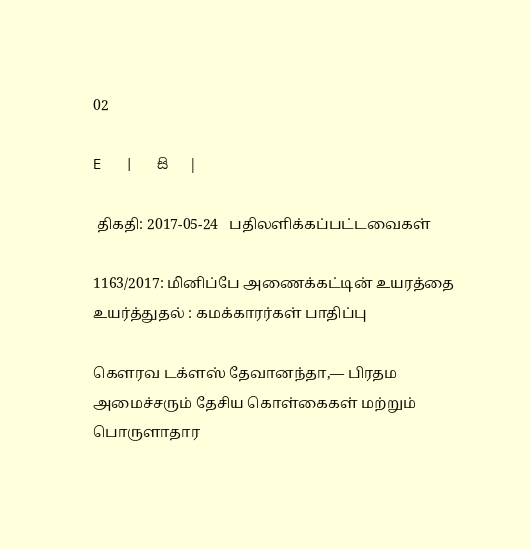02

E   |   සි   |

 திகதி: 2017-05-24   பதிலளிக்கப்பட்டவைகள்

1163/2017: மினிப்பே அணைக்கட்டின் உயரத்தை உயர்த்துதல் : கமக்காரர்கள் பாதிப்பு

கௌரவ டக்ளஸ் தேவானந்தா,— பிரதம அமைச்சரும் தேசிய கொள்கைகள் மற்றும் பொருளாதார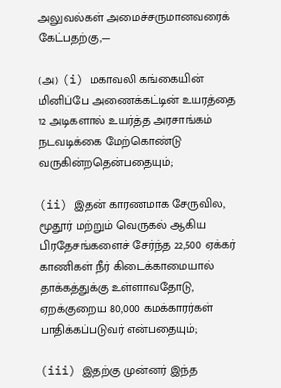அலுவல்கள் அமைச்சருமானவரைக் கேட்பதற்கு,—

(அ) (i) மகாவலி கங்கையின் மினிப்பே அணைக்கட்டின் உயரத்தை 12 அடிகளால் உயர்த்த அரசாங்கம் நடவடிக்கை மேற்கொண்டு வருகின்றதென்பதையும்;

(ii) இதன் காரணமாக சேருவில, மூதூர் மற்றும் வெருகல் ஆகிய பிரதேசங்களைச் சேர்ந்த 22,500 ஏக்கர் காணிகள் நீர் கிடைக்காமையால் தாக்கத்துக்கு உள்ளாவதோடு, ஏறக்குறைய 80,000 கமக்காரர்கள் பாதிக்கப்படுவர் என்பதையும்;

(iii) இதற்கு முன்னர் இந்த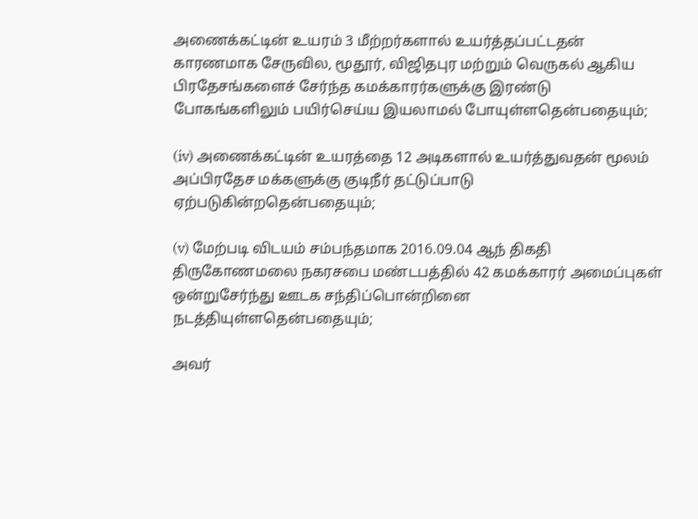அணைக்கட்டின் உயரம் 3 மீற்றர்களால் உயர்த்தப்பட்டதன் காரணமாக சேருவில, மூதூர், விஜிதபுர மற்றும் வெருகல் ஆகிய பிரதேசங்களைச் சேர்ந்த கமக்காரர்களுக்கு இரண்டு போகங்களிலும் பயிர்செய்ய இயலாமல் போயுள்ளதென்பதையும்;

(iv) அணைக்கட்டின் உயரத்தை 12 அடிகளால் உயர்த்துவதன் மூலம் அப்பிரதேச மக்களுக்கு குடிநீர் தட்டுப்பாடு ஏற்படுகின்றதென்பதையும்;

(v) மேற்படி விடயம் சம்பந்தமாக 2016.09.04 ஆந் திகதி திருகோணமலை நகரசபை மண்டபத்தில் 42 கமக்காரர் அமைப்புகள் ஒன்றுசேர்ந்து ஊடக சந்திப்பொன்றினை நடத்தியுள்ளதென்பதையும்;

அவர்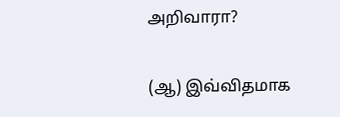அறிவாரா?

(ஆ) இவ்விதமாக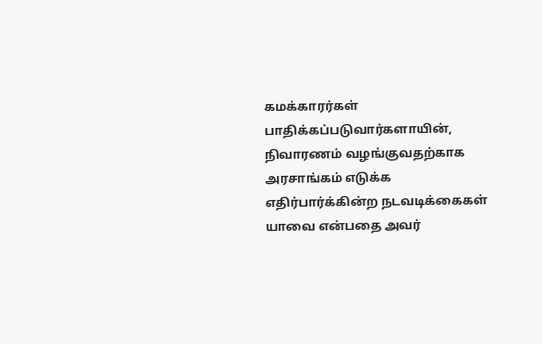கமக்காரர்கள் பாதிக்கப்படுவார்களாயின், நிவாரணம் வழங்குவதற்காக அரசாங்கம் எடுக்க எதிர்பார்க்கின்ற நடவடிக்கைகள் யாவை என்பதை அவர்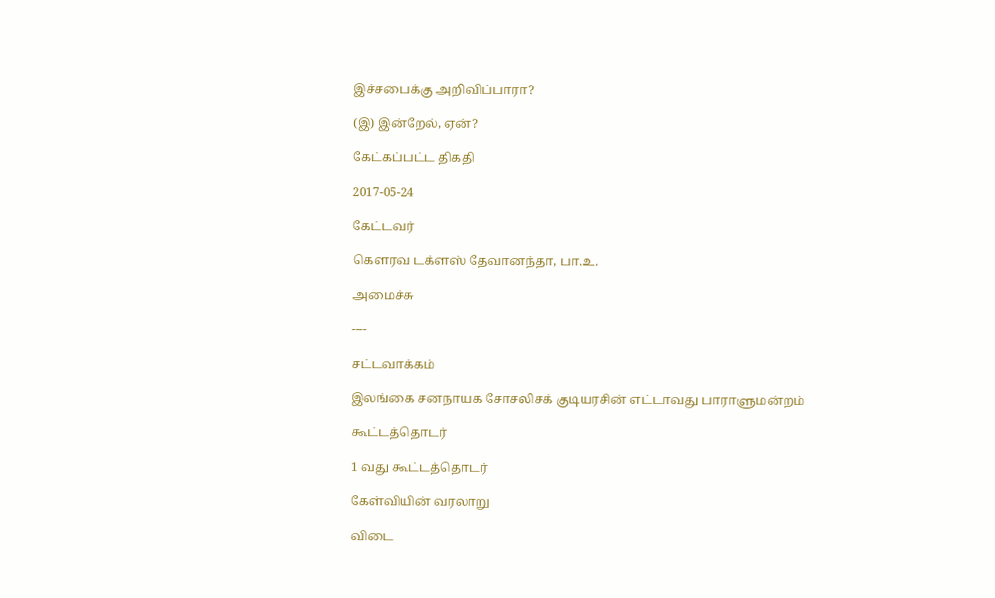இச்சபைக்கு அறிவிப்பாரா?

(இ) இன்றேல், ஏன்?

கேட்கப்பட்ட திகதி

2017-05-24

கேட்டவர்

கௌரவ டக்ளஸ் தேவானந்தா, பா.உ.

அமைச்சு

----

சட்டவாக்கம்

இலங்கை சனநாயக சோசலிசக் குடியரசின் எட்டாவது பாராளுமன்றம்

கூட்டத்தொடர்

1 வது கூட்டத்தொடர்

கேள்வியின் வரலாறு

விடை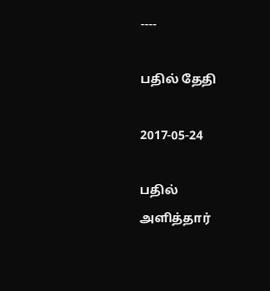----

பதில் தேதி

2017-05-24

பதில் அளித்தார்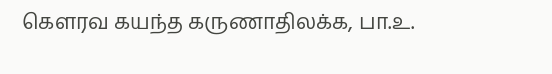கௌரவ கயந்த கருணாதிலக்க, பா.உ.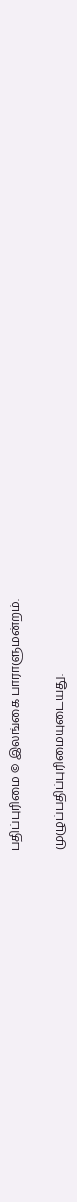பதிப்புரிமை © இலங்கை பாராளுமன்றம்.

முழுப்பதிப்புரிமையுடையது.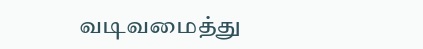வடிவமைத்து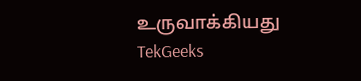உருவாக்கியது  TekGeeks